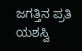ಜಗತ್ತಿನ ಪ್ರತಿ ಯಶಸ್ವಿ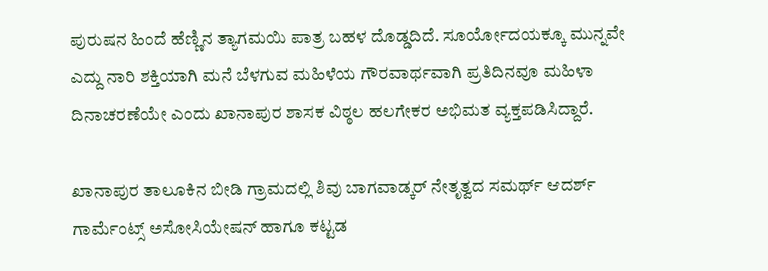ಪುರುಷನ ಹಿಂದೆ ಹೆಣ್ಣಿನ ತ್ಯಾಗಮಯಿ ಪಾತ್ರ ಬಹಳ ದೊಡ್ಡದಿದೆ. ಸೂರ್ಯೋದಯಕ್ಕೂ ಮುನ್ನವೇ ಎದ್ದು ನಾರಿ ಶಕ್ತಿಯಾಗಿ ಮನೆ ಬೆಳಗುವ ಮಹಿಳೆಯ ಗೌರವಾರ್ಥವಾಗಿ ಪ್ರತಿದಿನವೂ ಮಹಿಳಾ ದಿನಾಚರಣೆಯೇ ಎಂದು ಖಾನಾಪುರ ಶಾಸಕ ವಿಠ್ಠಲ ಹಲಗೇಕರ ಅಭಿಮತ ವ್ಯಕ್ತಪಡಿಸಿದ್ದಾರೆ.

ಖಾನಾಪುರ ತಾಲೂಕಿನ ಬೀಡಿ ಗ್ರಾಮದಲ್ಲಿ ಶಿವು ಬಾಗವಾಡ್ಕರ್ ನೇತೃತ್ವದ ಸಮರ್ಥ್ ಆದರ್ಶ್ ಗಾರ್ಮೆಂಟ್ಸ್ ಅಸೋಸಿಯೇಷನ್ ಹಾಗೂ ಕಟ್ಟಡ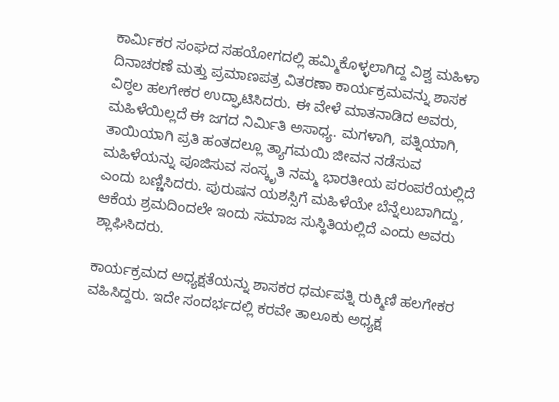ಕಾರ್ಮಿಕರ ಸಂಘದ ಸಹಯೋಗದಲ್ಲಿ ಹಮ್ಮಿಕೊಳ್ಳಲಾಗಿದ್ದ ವಿಶ್ವ ಮಹಿಳಾ ದಿನಾಚರಣೆ ಮತ್ತು ಪ್ರಮಾಣಪತ್ರ ವಿತರಣಾ ಕಾರ್ಯಕ್ರಮವನ್ನು ಶಾಸಕ ವಿಠ್ಠಲ ಹಲಗೇಕರ ಉದ್ಘಾಟಿಸಿದರು. ಈ ವೇಳೆ ಮಾತನಾಡಿದ ಅವರು, ಮಹಿಳೆಯಿಲ್ಲದೆ ಈ ಜಗದ ನಿರ್ಮಿತಿ ಅಸಾಧ್ಯ. ಮಗಳಾಗಿ, ಪತ್ನಿಯಾಗಿ, ತಾಯಿಯಾಗಿ ಪ್ರತಿ ಹಂತದಲ್ಲೂ ತ್ಯಾಗಮಯಿ ಜೀವನ ನಡೆಸುವ ಮಹಿಳೆಯನ್ನು ಪೂಜಿಸುವ ಸಂಸ್ಕೃತಿ ನಮ್ಮ ಭಾರತೀಯ ಪರಂಪರೆಯಲ್ಲಿದೆ ಎಂದು ಬಣ್ಣಿಸಿದರು. ಪುರುಷನ ಯಶಸ್ಸಿಗೆ ಮಹಿಳೆಯೇ ಬೆನ್ನೆಲುಬಾಗಿದ್ದು, ಆಕೆಯ ಶ್ರಮದಿಂದಲೇ ಇಂದು ಸಮಾಜ ಸುಸ್ಥಿತಿಯಲ್ಲಿದೆ ಎಂದು ಅವರು ಶ್ಲಾಘಿಸಿದರು.

ಕಾರ್ಯಕ್ರಮದ ಅಧ್ಯಕ್ಷತೆಯನ್ನು ಶಾಸಕರ ಧರ್ಮಪತ್ನಿ ರುಕ್ಮಿಣಿ ಹಲಗೇಕರ ವಹಿಸಿದ್ದರು. ಇದೇ ಸಂದರ್ಭದಲ್ಲಿ ಕರವೇ ತಾಲೂಕು ಅಧ್ಯಕ್ಷ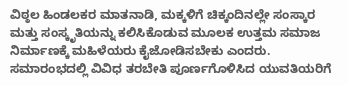ವಿಠ್ಠಲ ಹಿಂಡಲಕರ ಮಾತನಾಡಿ, ಮಕ್ಕಳಿಗೆ ಚಿಕ್ಕಂದಿನಲ್ಲೇ ಸಂಸ್ಕಾರ ಮತ್ತು ಸಂಸ್ಕೃತಿಯನ್ನು ಕಲಿಸಿಕೊಡುವ ಮೂಲಕ ಉತ್ತಮ ಸಮಾಜ ನಿರ್ಮಾಣಕ್ಕೆ ಮಹಿಳೆಯರು ಕೈಜೋಡಿಸಬೇಕು ಎಂದರು. ಸಮಾರಂಭದಲ್ಲಿ ವಿವಿಧ ತರಬೇತಿ ಪೂರ್ಣಗೊಳಿಸಿದ ಯುವತಿಯರಿಗೆ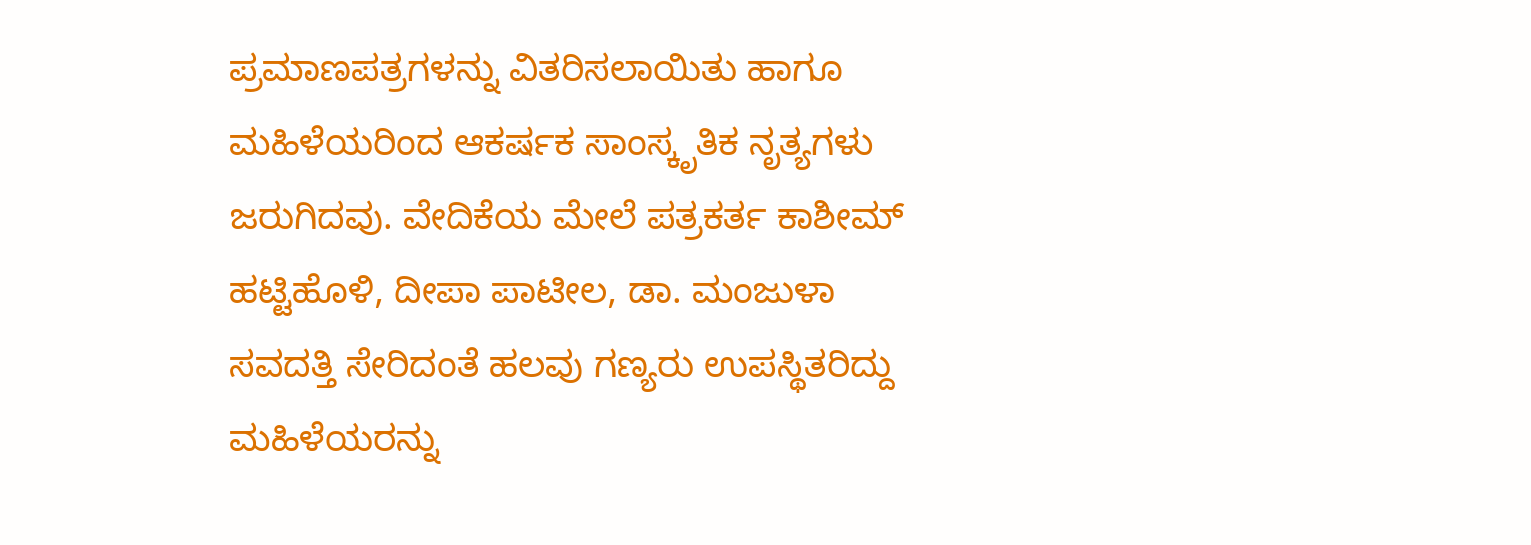ಪ್ರಮಾಣಪತ್ರಗಳನ್ನು ವಿತರಿಸಲಾಯಿತು ಹಾಗೂ ಮಹಿಳೆಯರಿಂದ ಆಕರ್ಷಕ ಸಾಂಸ್ಕೃತಿಕ ನೃತ್ಯಗಳು ಜರುಗಿದವು. ವೇದಿಕೆಯ ಮೇಲೆ ಪತ್ರಕರ್ತ ಕಾಶೀಮ್ ಹಟ್ಟಿಹೊಳಿ, ದೀಪಾ ಪಾಟೀಲ, ಡಾ. ಮಂಜುಳಾ ಸವದತ್ತಿ ಸೇರಿದಂತೆ ಹಲವು ಗಣ್ಯರು ಉಪಸ್ಥಿತರಿದ್ದು ಮಹಿಳೆಯರನ್ನು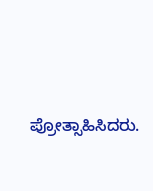ಪ್ರೋತ್ಸಾಹಿಸಿದರು.